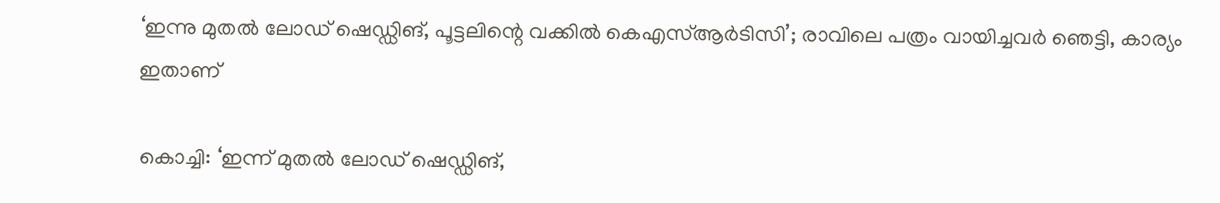‘ഇന്നു മുതല്‍ ലോഡ് ഷെഡ്ഡിങ്, പൂട്ടലിന്റെ വക്കില്‍ കെഎസ്ആര്‍ടിസി’; രാവിലെ പത്രം വായിച്ചവര്‍ ഞെട്ടി, കാര്യം ഇതാണ്

കൊച്ചി: ‘ഇന്ന് മുതല്‍ ലോഡ് ഷെഡ്ഡിങ്,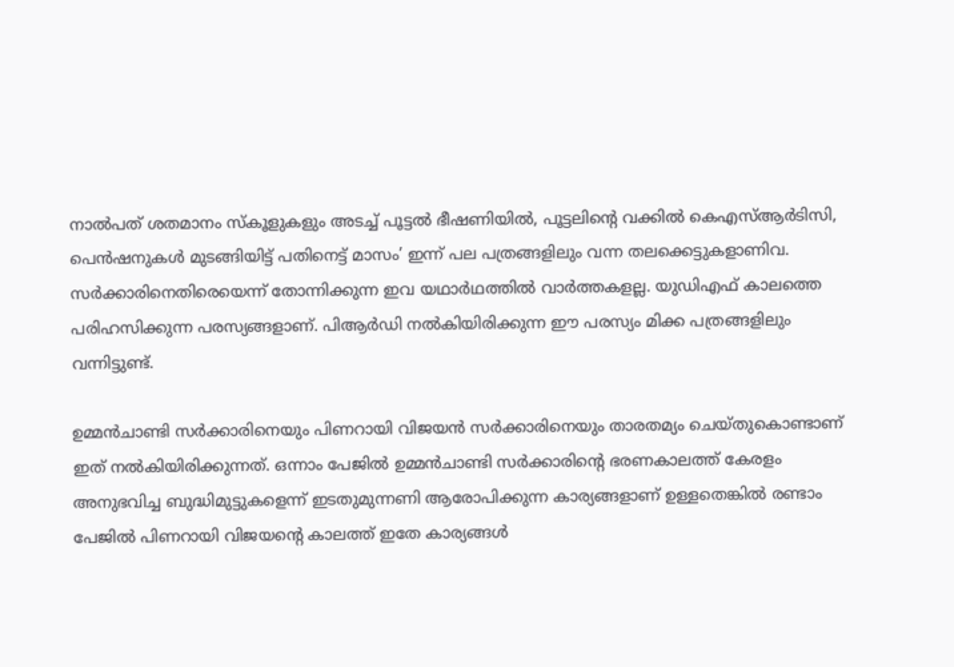നാല്‍പത് ശതമാനം സ്‌കൂളുകളും അടച്ച് പൂട്ടല്‍ ഭീഷണിയില്‍, പൂട്ടലിന്റെ വക്കില്‍ കെഎസ്ആര്‍ടിസി, പെന്‍ഷനുകള്‍ മുടങ്ങിയിട്ട് പതിനെട്ട് മാസം’ ഇന്ന് പല പത്രങ്ങളിലും വന്ന തലക്കെട്ടുകളാണിവ. സര്‍ക്കാരിനെതിരെയെന്ന് തോന്നിക്കുന്ന ഇവ യഥാര്‍ഥത്തില്‍ വാര്‍ത്തകളല്ല. യുഡിഎഫ് കാലത്തെ പരിഹസിക്കുന്ന പരസ്യങ്ങളാണ്. പിആര്‍ഡി നല്‍കിയിരിക്കുന്ന ഈ പരസ്യം മിക്ക പത്രങ്ങളിലും വന്നിട്ടുണ്ട്.

ഉമ്മന്‍ചാണ്ടി സര്‍ക്കാരിനെയും പിണറായി വിജയന്‍ സര്‍ക്കാരിനെയും താരതമ്യം ചെയ്തുകൊണ്ടാണ് ഇത് നല്‍കിയിരിക്കുന്നത്. ഒന്നാം പേജില്‍ ഉമ്മന്‍ചാണ്ടി സര്‍ക്കാരിന്റെ ഭരണകാലത്ത് കേരളം അനുഭവിച്ച ബുദ്ധിമുട്ടുകളെന്ന് ഇടതുമുന്നണി ആരോപിക്കുന്ന കാര്യങ്ങളാണ് ഉള്ളതെങ്കില്‍ രണ്ടാം പേജില്‍ പിണറായി വിജയന്റെ കാലത്ത് ഇതേ കാര്യങ്ങള്‍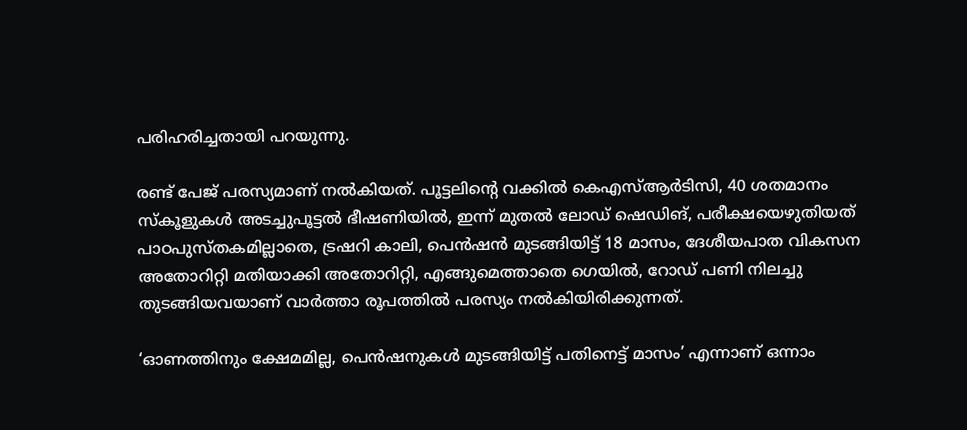പരിഹരിച്ചതായി പറയുന്നു.

രണ്ട് പേജ് പരസ്യമാണ് നല്‍കിയത്. പൂട്ടലിന്റെ വക്കില്‍ കെഎസ്ആര്‍ടിസി, 40 ശതമാനം സ്‌കൂളുകള്‍ അടച്ചുപൂട്ടല്‍ ഭീഷണിയില്‍, ഇന്ന് മുതല്‍ ലോഡ് ഷെഡിങ്, പരീക്ഷയെഴുതിയത് പാഠപുസ്തകമില്ലാതെ, ട്രഷറി കാലി, പെന്‍ഷന്‍ മുടങ്ങിയിട്ട് 18 മാസം, ദേശീയപാത വികസന അതോറിറ്റി മതിയാക്കി അതോറിറ്റി, എങ്ങുമെത്താതെ ഗെയില്‍, റോഡ് പണി നിലച്ചു തുടങ്ങിയവയാണ് വാര്‍ത്താ രൂപത്തില്‍ പരസ്യം നല്‍കിയിരിക്കുന്നത്.

‘ഓണത്തിനും ക്ഷേമമില്ല, പെന്‍ഷനുകള്‍ മുടങ്ങിയിട്ട് പതിനെട്ട് മാസം’ എന്നാണ് ഒന്നാം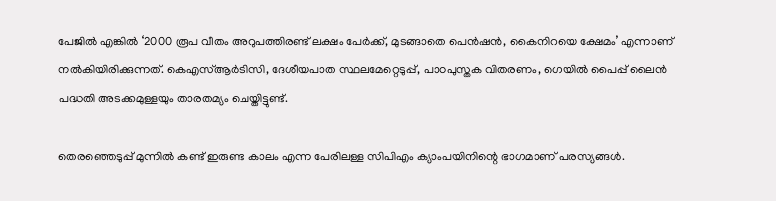പേജില്‍ എങ്കില്‍ ‘2000 രൂപ വീതം അറുപത്തിരണ്ട് ലക്ഷം പേര്‍ക്ക്, മുടങ്ങാതെ പെന്‍ഷന്‍, കൈനിറയെ ക്ഷേമം’ എന്നാണ് നല്‍കിയിരിക്കുന്നത്. കെഎസ്ആര്‍ടിസി, ദേശീയപാത സ്ഥലമേറ്റെടുപ്പ്, പാഠപുസ്തക വിതരണം, ഗെയില്‍ പൈപ്പ് ലൈന്‍ പദ്ധതി അടക്കമുള്ളയും താരതമ്യം ചെയ്തിട്ടുണ്ട്.

തെരഞ്ഞെടുപ്പ് മുന്നില്‍ കണ്ട് ഇരുണ്ട കാലം എന്ന പേരിലള്ള സിപിഎം ക്യാംപയിനിന്റെ ഭാഗമാണ് പരസ്യങ്ങള്‍.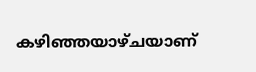കഴിഞ്ഞയാഴ്ചയാണ്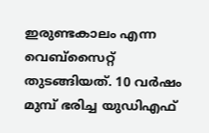ഇരുണ്ടകാലം എന്ന വെബ്‌സൈറ്റ് തുടങ്ങിയത്. 10 വര്‍ഷം മുമ്പ് ഭരിച്ച യുഡിഎഫ്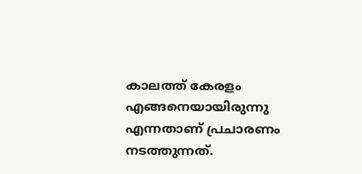കാലത്ത് കേരളം എങ്ങനെയായിരുന്നു എന്നതാണ് പ്രചാരണം നടത്തുന്നത്.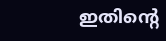ഇതിന്റെ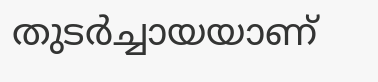തുടര്‍ച്ചായയാണ്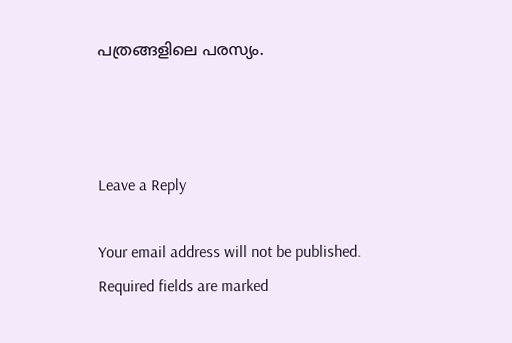പത്രങ്ങളിലെ പരസ്യം.



Leave a Reply

Your email address will not be published. Required fields are marked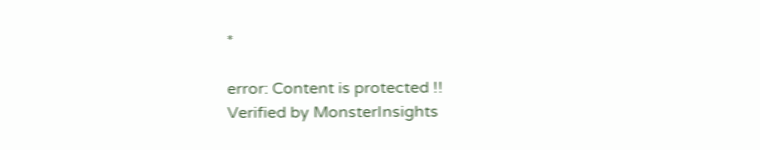*

error: Content is protected !!
Verified by MonsterInsights